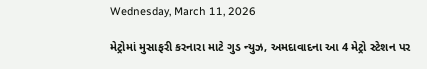Wednesday, March 11, 2026

મેટ્રોમાં મુસાફરી કરનારા માટે ગુડ ન્યુઝ, અમદાવાદના આ 4 મેટ્રો સ્ટેશન પર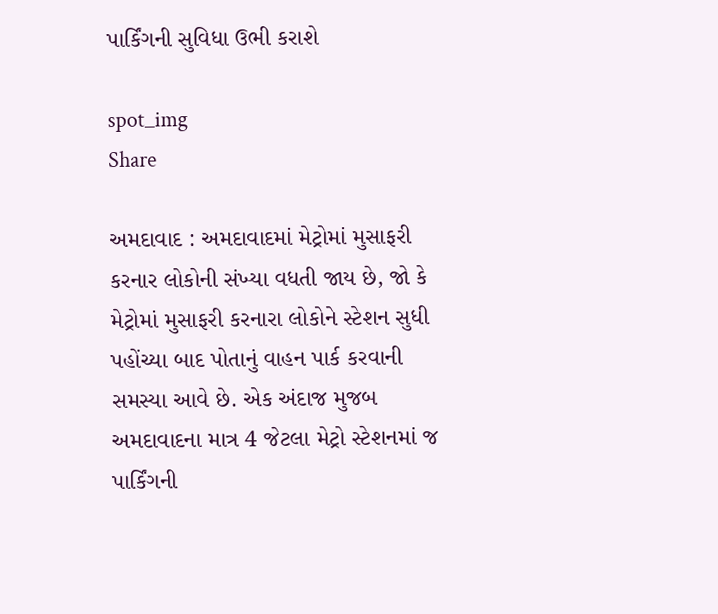પાર્કિંગની સુવિધા ઉભી કરાશે

spot_img
Share

અમદાવાદ : અમદાવાદમાં મેટ્રોમાં મુસાફરી કરનાર લોકોની સંખ્યા વધતી જાય છે, જો કે મેટ્રોમાં મુસાફરી કરનારા લોકોને સ્ટેશન સુધી પહોંચ્યા બાદ પોતાનું વાહન પાર્ક કરવાની સમસ્યા આવે છે. એક અંદાજ મુજબ અમદાવાદના માત્ર 4 જેટલા મેટ્રો સ્ટેશનમાં જ પાર્કિંગની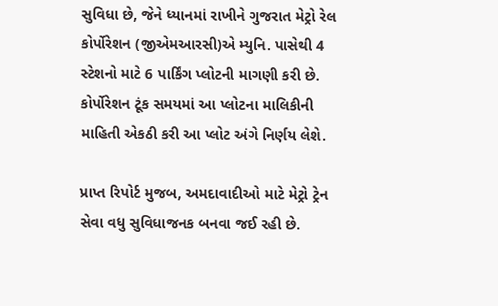સુવિધા છે, જેને ધ્યાનમાં રાખીને ગુજરાત મેટ્રો રેલ કોર્પોરેશન (જીએમઆરસી)એ મ્યુનિ. પાસેથી 4 સ્ટેશનો માટે 6 પાર્કિંગ પ્લોટની માગણી કરી છે. કોર્પોરેશન ટૂંક સમયમાં આ પ્લોટના માલિકીની માહિતી એકઠી કરી આ પ્લોટ અંગે નિર્ણય લેશે.

પ્રાપ્ત રિપોર્ટ મુજબ, અમદાવાદીઓ માટે મેટ્રો ટ્રેન સેવા વધુ સુવિધાજનક બનવા જઈ રહી છે.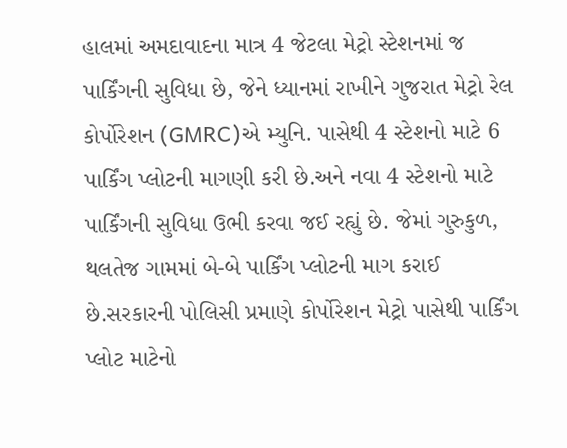હાલમાં અમદાવાદના માત્ર 4 જેટલા મેટ્રો સ્ટેશનમાં જ પાર્કિંગની સુવિધા છે, જેને ધ્યાનમાં રાખીને ગુજરાત મેટ્રો રેલ કોર્પોરેશન (GMRC)એ મ્યુનિ. પાસેથી 4 સ્ટેશનો માટે 6 પાર્કિંગ પ્લોટની માગણી કરી છે.અને નવા 4 સ્ટેશનો માટે પાર્કિંગની સુવિધા ઉભી કરવા જઈ રહ્યું છે. જેમાં ગુરુકુળ, થલતેજ ગામમાં બે-બે પાર્કિંગ પ્લોટની માગ કરાઈ છે.સરકારની પોલિસી પ્રમાણે કોર્પોરેશન મેટ્રો પાસેથી પાર્કિંગ પ્લોટ માટેનો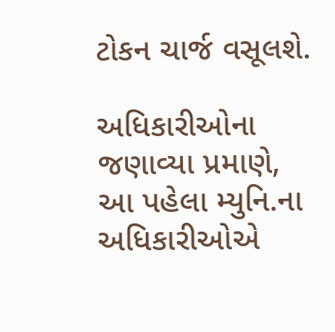ટોકન ચાર્જ વસૂલશે.

અધિકારીઓના જણાવ્યા પ્રમાણે, આ પહેલા મ્યુનિ.ના અધિકારીઓએ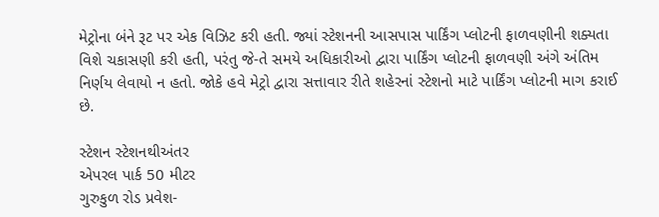મેટ્રોના બંને રૂટ પર એક વિઝિટ કરી હતી. જ્યાં સ્ટેશનની આસપાસ પાર્કિંગ પ્લોટની ફાળવણીની શક્યતા વિશે ચકાસણી કરી હતી, પરંતુ જે-તે સમયે અધિકારીઓ દ્વારા પાર્કિંગ પ્લોટની ફાળવણી અંગે અંતિમ નિર્ણય લેવાયો ન હતો. જોકે હવે મેટ્રો દ્વારા સત્તાવાર રીતે શહેરનાં સ્ટેશનો માટે પાર્કિંગ પ્લોટની માગ કરાઈ છે.

સ્ટેશન સ્ટેશનથીઅંતર
એપરલ પાર્ક 50 મીટર
ગુરુકુળ રોડ પ્રવેશ-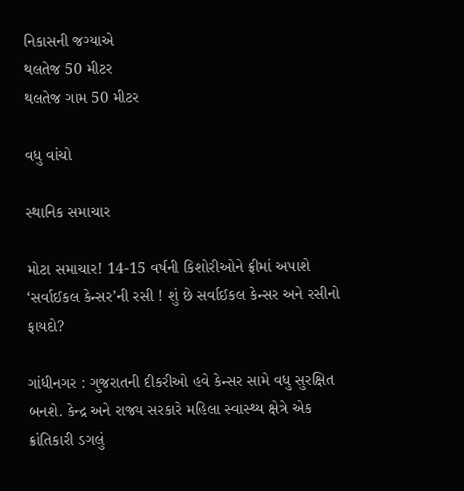નિકાસની જગ્યાએ
થલતેજ 50 મીટર
થલતેજ ગામ 50 મીટર

વધુ વાંચો

સ્થાનિક સમાચાર

મોટા સમાચાર! 14-15 વર્ષની કિશોરીઓને ફ્રીમાં અપાશે ‘સર્વાઈકલ કેન્સર’ની રસી ! શું છે સર્વાઈકલ કેન્સર અને રસીનો ફાયદો?

ગાંધીનગર : ગુજરાતની દીકરીઓ હવે કેન્સર સામે વધુ સુરક્ષિત બનશે. કેન્દ્ર અને રાજ્ય સરકારે મહિલા સ્વાસ્થ્ય ક્ષેત્રે એક ક્રાંતિકારી ડગલું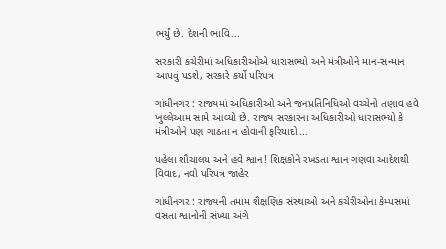ભર્યું છે. દેશની ભાવિ...

સરકારી કચેરીમાં અધિકારીઓએ ધારાસભ્યો અને મંત્રીઓને માન-સન્માન આપવું પડશે, સરકારે કર્યો પરિપત્ર

ગાંધીનગર : રાજ્યમાં અધિકારીઓ અને જનપ્રતિનિધિઓ વચ્ચેનો તણાવ હવે ખુલ્લેઆમ સામે આવ્યો છે. રાજ્ય સરકારના અધિકારીઓ ધારાસભ્યો કે મંત્રીઓને પણ ગાઠતા ન હોવાની ફરિયાદો...

પહેલા શૌચાલય અને હવે શ્વાન! શિક્ષકોને રખડતા શ્વાન ગણવા આદેશથી વિવાદ, નવો પરિપત્ર જાહેર

ગાંધીનગર : રાજ્યની તમામ શૈક્ષણિક સંસ્થાઓ અને કચેરીઓના કેમ્પસમાં વસતા શ્વાનોની સંખ્યા અંગે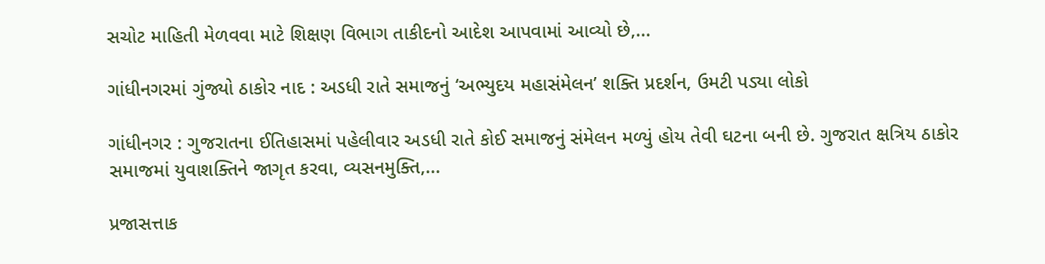સચોટ માહિતી મેળવવા માટે શિક્ષણ વિભાગ તાકીદનો આદેશ આપવામાં આવ્યો છે,...

ગાંધીનગરમાં ગુંજ્યો ઠાકોર નાદ : અડધી રાતે સમાજનું ‘અભ્યુદય મહાસંમેલન’ શક્તિ પ્રદર્શન, ઉમટી પડ્યા લોકો

ગાંધીનગર : ગુજરાતના ઈતિહાસમાં પહેલીવાર અડધી રાતે કોઈ સમાજનું સંમેલન મળ્યું હોય તેવી ઘટના બની છે. ગુજરાત ક્ષત્રિય ઠાકોર સમાજમાં યુવાશક્તિને જાગૃત કરવા, વ્યસનમુક્તિ,...

પ્રજાસત્તાક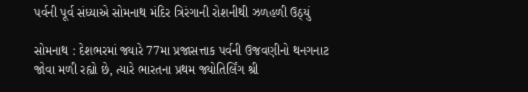પર્વની પૂર્વ સંધ્યાએ સોમનાથ મંદિર ત્રિરંગાની રોશનીથી ઝળહળી ઉઠ્યું

સોમનાથ : દેશભરમાં જ્યારે 77મા પ્રજાસત્તાક પર્વની ઉજવણીનો થનગનાટ જોવા મળી રહ્યો છે, ત્યારે ભારતના પ્રથમ જ્યોતિર્લિંગ શ્રી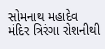સોમનાથ મહાદેવ મંદિર ત્રિરંગા રોશનીથી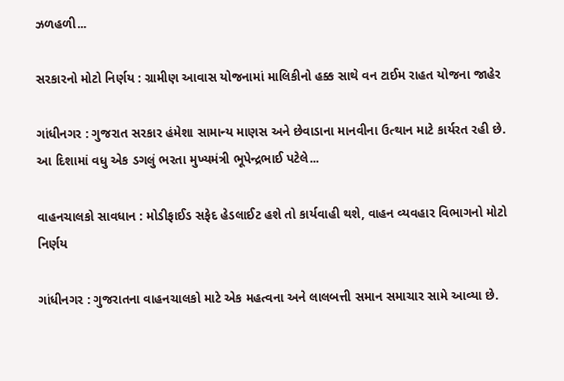ઝળહળી...

સરકારનો મોટો નિર્ણય : ગ્રામીણ આવાસ યોજનામાં માલિકીનો હક્ક સાથે વન ટાઈમ રાહત યોજના જાહેર

ગાંધીનગર : ગુજરાત સરકાર હંમેશા સામાન્ય માણસ અને છેવાડાના માનવીના ઉત્થાન માટે કાર્યરત રહી છે. આ દિશામાં વધુ એક ડગલું ભરતા મુખ્યમંત્રી ભૂપેન્દ્રભાઈ પટેલે...

વાહનચાલકો સાવધાન : મોડીફાઈડ સફેદ હેડલાઈટ હશે તો કાર્યવાહી થશે, વાહન વ્યવહાર વિભાગનો મોટો નિર્ણય

ગાંધીનગર : ગુજરાતના વાહનચાલકો માટે એક મહત્વના અને લાલબત્તી સમાન સમાચાર સામે આવ્યા છે.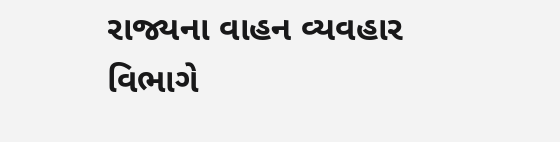રાજ્યના વાહન વ્યવહાર વિભાગે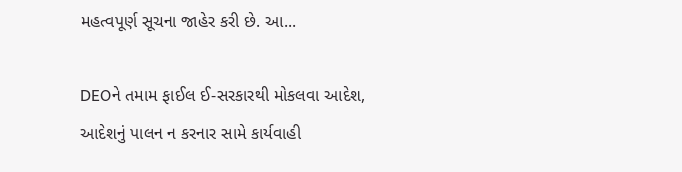મહત્વપૂર્ણ સૂચના જાહેર કરી છે. આ...

DEOને તમામ ફાઈલ ઈ-સરકારથી મોકલવા આદેશ, આદેશનું પાલન ન કરનાર સામે કાર્યવાહી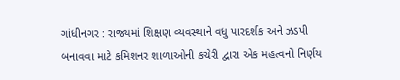ગાંધીનગર : રાજ્યમાં શિક્ષણ વ્યવસ્થાને વધુ પારદર્શક અને ઝડપી બનાવવા માટે કમિશનર શાળાઓની કચેરી દ્વારા એક મહત્વનો નિર્ણય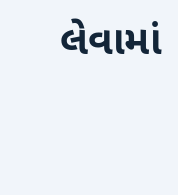લેવામાં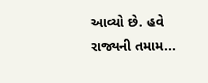આવ્યો છે. હવે રાજ્યની તમામ...